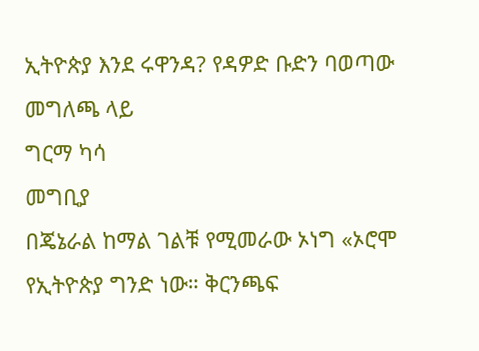ኢትዮጵያ እንደ ሩዋንዳ? የዳዎድ ቡድን ባወጣው መግለጫ ላይ
ግርማ ካሳ
መግቢያ
በጄኔራል ከማል ገልቹ የሚመራው ኦነግ «ኦሮሞ የኢትዮጵያ ግንድ ነው። ቅርንጫፍ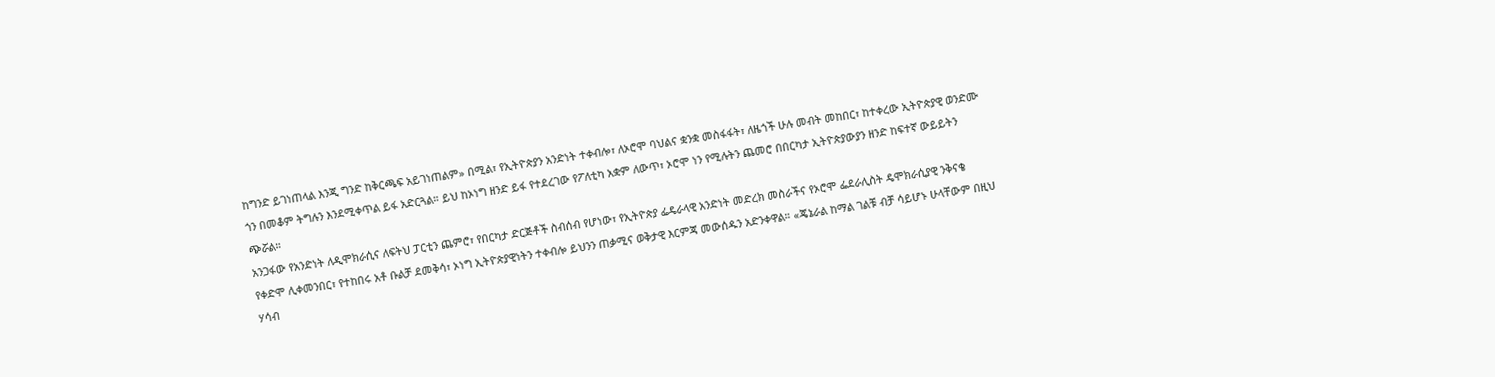ከግንድ ይገነጠላል እንጂ ግንድ ከቅርጫፍ አይገነጠልም» በሚል፣ የኢትዮጵያን አንድነት ተቀብሎ፣ ለኦሮሞ ባህልና ቋንቋ መስፋፋት፣ ለዜጎች ሁሉ መብት መከበር፣ ከተቀረው ኢትዮጵያዊ ወንድሙ ጎን በመቆም ትግሉን እንደሚቀጥል ይፋ አድርጓል። ይህ ከኦነግ ዘንድ ይፋ የተደረገው የፖለቲካ አቋም ለውጥ፣ ኦሮሞ ነን የሚሉትን ጨመሮ በበርካታ ኢትዮጵያውያን ዘንድ ከፍተኛ ውይይትን ጭሯል።
አንጋፋው የአንድነት ለዲሞክራሲና ለፍትህ ፓርቲን ጨምሮ፣ የበርካታ ድርጅቶች ስብሰብ የሆነው፣ የኢትዮጵያ ፌዴራላዊ አንድነት መድረክ መስራችና የኦሮሞ ፌደራሊስት ዴሞክራሲያዊ ንቅናቄ የቀድሞ ሊቀመንበር፣ የተከበሩ አቶ ቡልቻ ደመቅሳ፣ ኦነግ ኢትዮጵያዊነትን ተቀብሎ ይህንን ጠቃሚና ወቅታዊ እርምጃ መውሰዱን አድንቀዋል። «ጄኔራል ከማል ገልቹ ብቻ ሳይሆኑ ሁላቸውም በዚህ ሃሳብ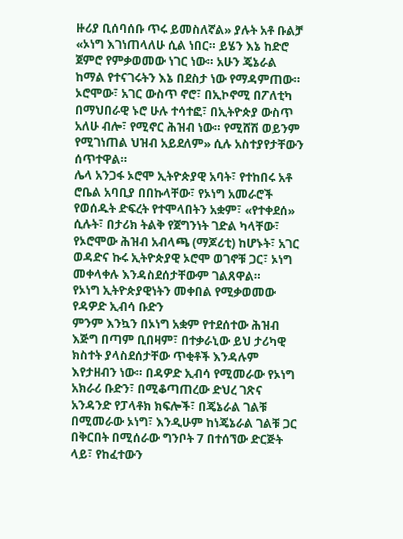ዙሪያ ቢሰባሰቡ ጥሩ ይመስለኛል» ያሉት አቶ ቡልቻ «ኦነግ እገነጠላለሁ ሲል ነበር። ይሄን እኔ ከድሮ ጀምሮ የምቃወመው ነገር ነው። አሁን ጄኔራል ከማል የተናገሩትን እኔ በደስታ ነው የማዳምጠው። ኦሮሞው፣ አገር ውስጥ ኖሮ፣ በኢኮኖሚ በፖለቲካ በማህበራዊ ኑሮ ሁሉ ተሳተፎ፣ በኢትዮጵያ ውስጥ አለሁ ብሎ፣ የሚኖር ሕዝብ ነው። የሚሸሽ ወይንም የሚገነጠል ህዝብ አይደለም» ሲሉ አስተያየታቸውን ሰጥተዋል።
ሌላ አንጋፋ ኦሮሞ ኢትዮጵያዊ አባት፣ የተከበሩ አቶ ሮቤል አባቢያ በበኩላቸው፣ የኦነግ አመራሮች የወሰዱት ድፍረት የተሞላበትን አቋም፣ «የተቀደሰ» ሲሉት፣ በታሪክ ትልቅ የጀግንነት ገድል ካላቸው፣ የኦሮሞው ሕዝብ አብላጫ (ማጆሪቲ) ከሆኑት፣ አገር ወዳድና ኩሩ ኢትዮጵያዊ ኦሮሞ ወገኖቹ ጋር፣ ኦነግ መቀላቀሉ እንዳስደሰታቸውም ገልጸዋል።
የኦነግ ኢትዮጵያዊነትን መቀበል የሚቃወመው የዳዎድ ኢብሳ ቡድን
ምንም እንኳን በኦነግ አቋም የተደሰተው ሕዝብ እጅግ በጣም ቢበዛም፣ በተቃራኒው ይህ ታሪካዊ ክስተት ያላስደሰታቸው ጥቂቶች እንዳሉም እየታዘብን ነው። በዳዎድ ኢብሳ የሚመራው የኦነግ አክራሪ ቡድን፣ በሚቆጣጠረው ድህረ ገጽና አንዳንድ የፓላቶክ ክፍሎች፣ በጄኔራል ገልቹ በሚመራው ኦነግ፣ እንዲሁም ከነጄኔራል ገልቹ ጋር በቅርበት በሚሰራው ግንቦት 7 በተሰኘው ድርጅት ላይ፣ የከፈተውን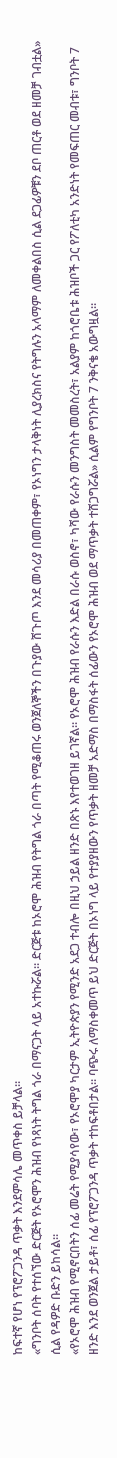ከፍተኛ የሆነ የፕሮፖጋንዳ ጥቃት እንደምሳሌ መጥቀስ ይቻላል።
«ግንቦት ሰባት የተሰኘው ድርጅት የኦሮሞን ሕዝብ የነጻነት ትግል ጎራ በማናጋት ላይ አተኩሯል። ድርጅቱ ከኦሮሞ ሕዝብ የትግል ጎራ በጣት የሚቆጠሩ ወንጀለኞችን በጉያው ሸጉጦ እንደ መሳሪያ በመጠቀም፣ የኦነግን ታላቅነት ሊያረክስና የትግሉን አላማም ለመቀልበስ ሲል ደጋፊዎቹን ደቦ ጠርቶ ወደ ዘመቻ ገብቷል» ሲል የዳዎድ ቡድን ይከሳል።
«የኦሮሞ ሕዝብ የሚኖርበትን ሰፊ መሬት የሚያሳየው፣ የኦሮሞያ ካርታም ኢትዮጵያን የሚንድ አደጋ ተብሎ በዚህ ኃይል ዘንድ በጽኑ እየተወገዘ ይገኛል። የኦሮሞ ሕዝብ የራሱን እድል በራሱ ወስኖ፣ ካሻው የራሱን መንግስት መመስረት፣ አልያም ከጎሮቤቱ ሕዝቦች ጋር የፖለቲካ አንድነት የመፍጠር መብቱ፣ ግንቦት 7 ዘንድ እንደ ወንጀል ታይቶ፣ ሰፊ የፕሮፖጋንዳ ጥቃት ተከፍቶበታል። ባጭሩ ለማስቀመጥ ይህ ድርጅት በኦነግ ላይ የተያያዘውን የጥቃት ዘመቻ አድማስ በማስፋት ሰፊውን የኦሮሞ ሕዝብ ወደ ማጥቃት ተሸጋግሯል» ሲልም የግንቦት 7 ንቅናቄ አውግዟል።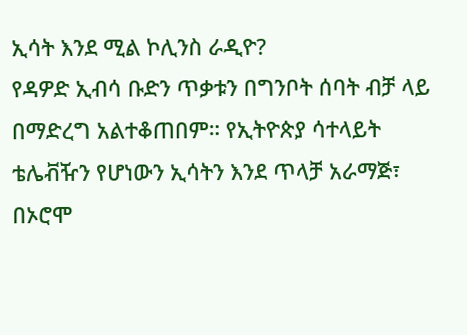ኢሳት እንደ ሚል ኮሊንስ ራዲዮ?
የዳዎድ ኢብሳ ቡድን ጥቃቱን በግንቦት ሰባት ብቻ ላይ በማድረግ አልተቆጠበም። የኢትዮጵያ ሳተላይት ቴሌቭዥን የሆነውን ኢሳትን እንደ ጥላቻ አራማጅ፣ በኦሮሞ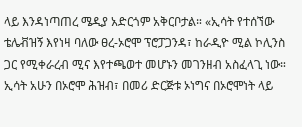ላይ እንዳነጣጠረ ሜዲያ አድርጎም አቅርቦታል። «ኢሳት የተሰኘው ቴሌቭዝኝ እየነዛ ባለው ፀረ-ኦሮሞ ፕሮፓጋንዳ፣ ከራዲዮ ሚል ኮሊንስ ጋር የሚቀራረብ ሚና እየተጫወተ መሆኑን መገንዘብ አስፈላጊ ነው። ኢሳት አሁን በኦሮሞ ሕዝብ፣ በመሪ ድርጅቱ ኦነግና በኦሮሞነት ላይ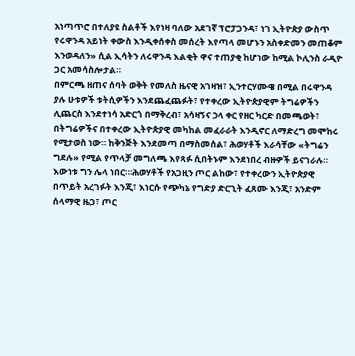አነጣጥሮ በተለያዩ ስልቶች እየነዛ ባለው አደገኛ ፕሮፓጋንዳ፣ ነገ ኢትዮጵያ ውስጥ የሩዋንዳ አይነት ቀውስ እንዲቀሰቀስ መሰረት እየጣላ መሆኑን አስቀድመን መጠቆም እንወዳለን» ሲል ኢሳትን ለሩዋንዳ እልቂት ዋና ተጠያቂ ከሆነው ከሚል ኮሊንስ ራዲዮ ጋር አመሳስሎታል።
በምርጫ ዘጠና ሰባት ወቅት የመለስ ዜናዊ አገዛዝ፣ ኢንተርሃሙዌ በሚል በሩዋንዳ ያሉ ሁቱዎች ቱትሲዎችን እንደጨፈጨፉት፣ የተቀረው ኢትዮጵያዊም ትግሬዎችን ሊጨርስ እንደተነሳ አድርጎ በማቅረብ፣ አሳዛኝና ኃላ ቀር የዘር ካርድ በመጫወት፣ በትግሬዎችና በተቀረው ኢትዮጵያዊ መካከል መፈራራት እንዲኖር ለማድረግ መሞከሩ የሚታወስ ነው። ከቅንጅት እንደመጣ በማስመሰል፣ ሕወሃቶች እራሳቸው «ትግሬን ግደሉ» የሚል የጥላቻ መግለጫ እየጻፉ ሲበትኑም እንደነበረ ብዙዎች ይናገራሉ።
እውነቱ ግን ሌላ ነበር።፡ሕወሃቶች የአጋዚን ጦር ልከው፣ የተቀረውን ኢትዮጵያዊ በጥይት አረገፉት እንጂ፣ እነርሱ የጭካኔ የግድያ ድርጊት ፈጸሙ እንጂ፣ አንድም ሰላማዊ ዜጋ፣ ጦር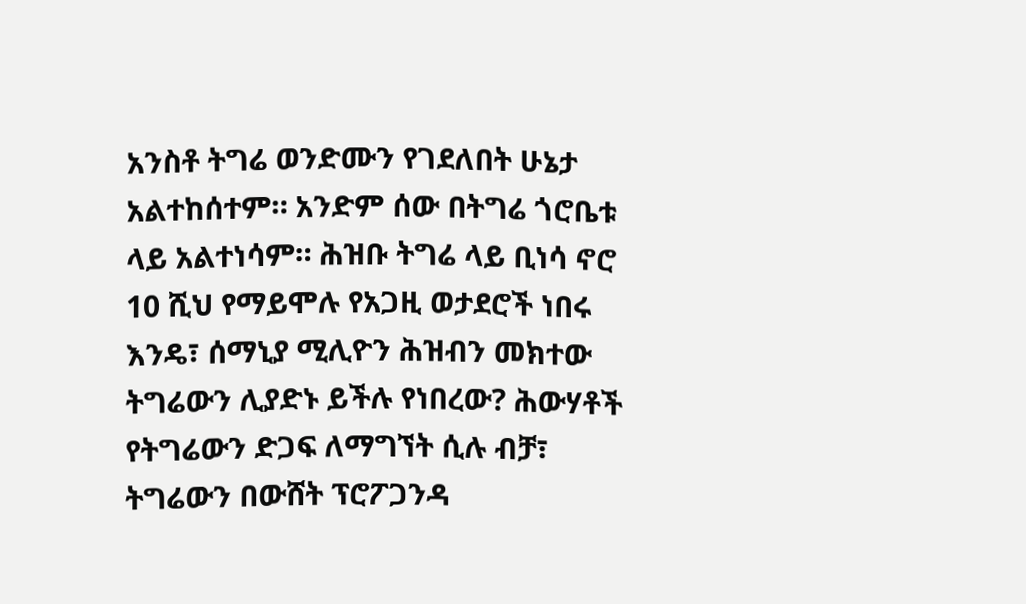አንስቶ ትግሬ ወንድሙን የገደለበት ሁኔታ አልተከሰተም። አንድም ሰው በትግሬ ጎሮቤቱ ላይ አልተነሳም። ሕዝቡ ትግሬ ላይ ቢነሳ ኖሮ 10 ሺህ የማይሞሉ የአጋዚ ወታደሮች ነበሩ እንዴ፣ ሰማኒያ ሚሊዮን ሕዝብን መክተው ትግሬውን ሊያድኑ ይችሉ የነበረው? ሕውሃቶች የትግሬውን ድጋፍ ለማግኘት ሲሉ ብቻ፣ ትግሬውን በውሸት ፕሮፖጋንዳ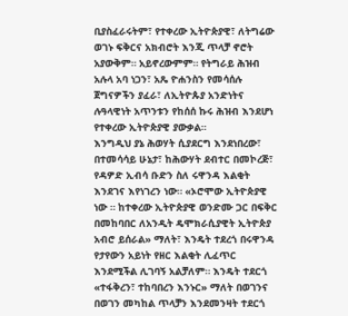ቢያስፈራሩትም፣ የተቀረው ኢትዮጵያዊ፣ ለትግሬው ወገኑ ፍቅርና አክብሮት እንጂ ጥላቻ ኖሮት አያውቅም። አይኖረውምም። የትግራይ ሕዝብ አሉላ አባ ነጋን፣ አጼ ዮሐንስን የመሳሰሉ ጀግናዎችን ያፈራ፣ ለኢትዮጱያ አንድነትና ሉዓላዊነት አጥንቱን የከሰሰ ኩሩ ሕዝብ እንደሆነ የተቀረው ኢትዮጵያዊ ያውቃል።
እንግዲህ ያኔ ሕወሃት ሲያደርግ እንደነበረው፣ በተመሳሳይ ሁኔታ፣ ከሕውሃት ደብተር በመኮረጅ፣ የዳዎድ ኢብሳ ቡድን ስለ ሩዋንዳ እልቂት እንደገና እየነገረን ነው። «ኦሮሞው ኢትዮጵያዊ ነው ። ከተቀረው ኢትዮጵያዊ ወንድሙ ጋር በፍቅር በመከባበር ለአንዲት ዴሞክራሲያዊት ኢትዮጵያ አብሮ ይሰራል» ማለት፣ እንዴት ተደረጎ በሩዋንዳ የታየውን አይነት የዘር እልቂት ሊፈጥር እንደሚችል ሊገባኝ አልቻለም። እንዴት ተደርጎ «ተፋቅረን፣ ተከባበረን እንኑር» ማለት በወገንና በወገን መካከል ጥላቻን እንደመንዛት ተደርጎ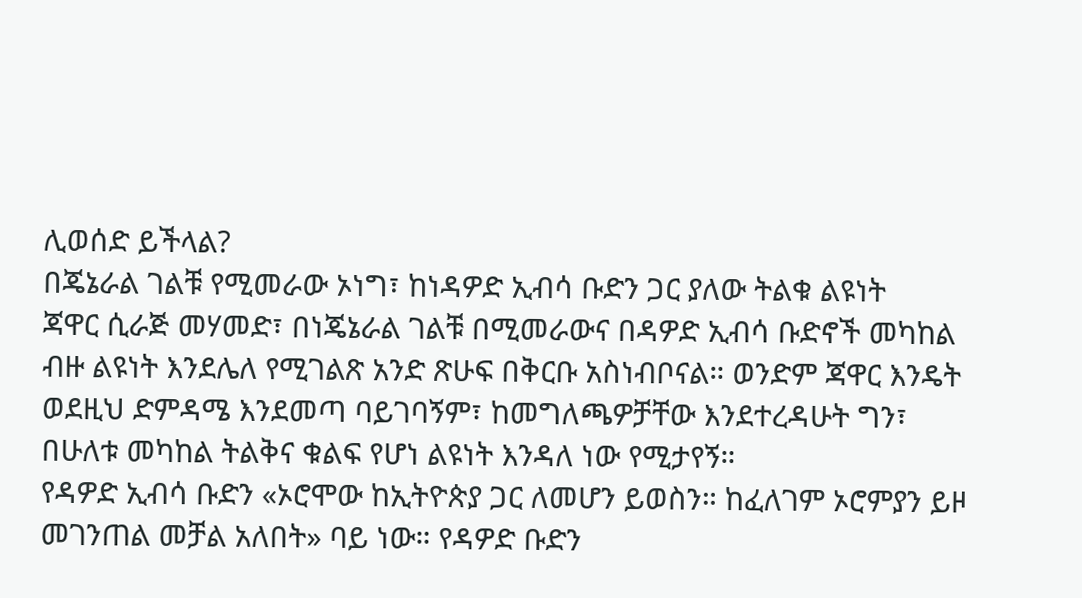ሊወሰድ ይችላል?
በጄኔራል ገልቹ የሚመራው ኦነግ፣ ከነዳዎድ ኢብሳ ቡድን ጋር ያለው ትልቁ ልዩነት
ጃዋር ሲራጅ መሃመድ፣ በነጄኔራል ገልቹ በሚመራውና በዳዎድ ኢብሳ ቡድኖች መካከል ብዙ ልዩነት እንደሌለ የሚገልጽ አንድ ጽሁፍ በቅርቡ አስነብቦናል። ወንድም ጃዋር እንዴት ወደዚህ ድምዳሜ እንደመጣ ባይገባኝም፣ ከመግለጫዎቻቸው እንደተረዳሁት ግን፣ በሁለቱ መካከል ትልቅና ቁልፍ የሆነ ልዩነት እንዳለ ነው የሚታየኝ።
የዳዎድ ኢብሳ ቡድን «ኦሮሞው ከኢትዮጵያ ጋር ለመሆን ይወስን። ከፈለገም ኦሮምያን ይዞ መገንጠል መቻል አለበት» ባይ ነው። የዳዎድ ቡድን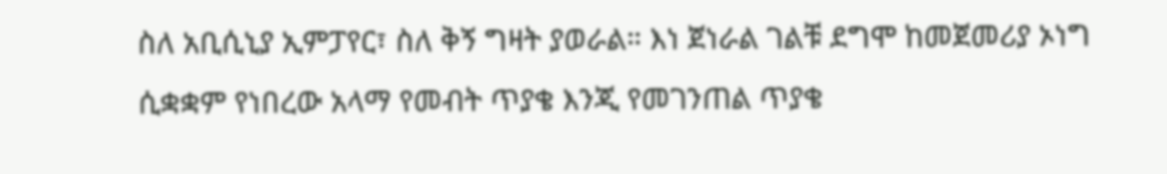ስለ አቢሲኒያ ኢምፓየር፣ ስለ ቅኝ ግዛት ያወራል። እነ ጀነራል ገልቹ ደግሞ ከመጀመሪያ ኦነግ ሲቋቋም የነበረው አላማ የመብት ጥያቄ እንጂ የመገንጠል ጥያቄ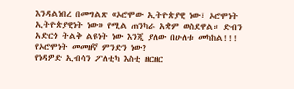እንዳልነበረ በመግልጽ «ኦሮሞው ኢትዮጵያዊ ነው፣ ኦሮሞነት ኢትዮጵያዊነት ነው» የሚል ጠንካራ አቋም ወስደዋል። ድብን አድርጎ ትልቅ ልዩነት ነው እንጂ ያለው በሁለቱ መካከል!!!
የኦሮሞነት መመዘኛ ምንድን ነው?
የነዳዎድ ኢብሳን ፖለቲካ እስቲ ዘርዘር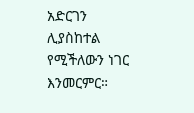አድርገን ሊያስከተል የሚችለውን ነገር እንመርምር።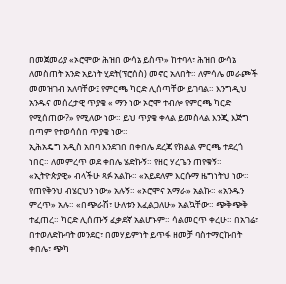በመጀመሪያ «ኦሮሞው ሕዝበ ውሳኔ ይስጥ» ከተባላ፣ ሕዝበ ውሳኔ ለመስጠት አንድ አይነት ሂደት(ፕሮሰስ) መኖር አለበት። ለምሳሌ መራጮች መመዝገብ አለባቸው፤ የምርጫ ካርድ ሊሰጣቸው ይገባል። እንግዲህ አንዱና መሰረታዊ ጥያቄ « ማን ነው ኦሮሞ ተብሎ የምርጫ ካርድ የሚሰጠው?» የሚለው ነው። ይህ ጥያቄ ቀላል ይመስላል እንጂ እጅግ በጣም የተወሳሰበ ጥያቄ ነው።
ኢሕአዴግ አዲስ አበባ እንደገበ በቀበሌ ደረጃ የክልል ምርጫ ተደረጎ ነበር። ለመምረጥ ወደ ቀበሌ ሄድኩኝ። የዘር ሃረጌን ጠየቁኝ። «ኢትዮጵያዊ» ብላችሁ ጻፉ አልኩ። «አይደለም እርሱማ ዜግነትህ ነው። የጠየቅንህ ብሄርህን ነው» አሉኝ። «ኦሮሞና አማራ» አልኩ። «አንዱን ምረጥ» አሉ። «በጭራሽ፣ ሁለቱን እፈልጋለሁ» አልኳቸው። ጭቅጭቅ ተፈጠረ። ካርድ ሊሰጡኝ ፈቃደኛ አልሆኑም። ሳልመርጥ ቀረሁ። በአገሬ፣ በተወለድኩባት መንደር፣ በመሃይምነት ይጥፋ ዘመቻ ባስተማርኩበት ቀበሌ፣ ጭካ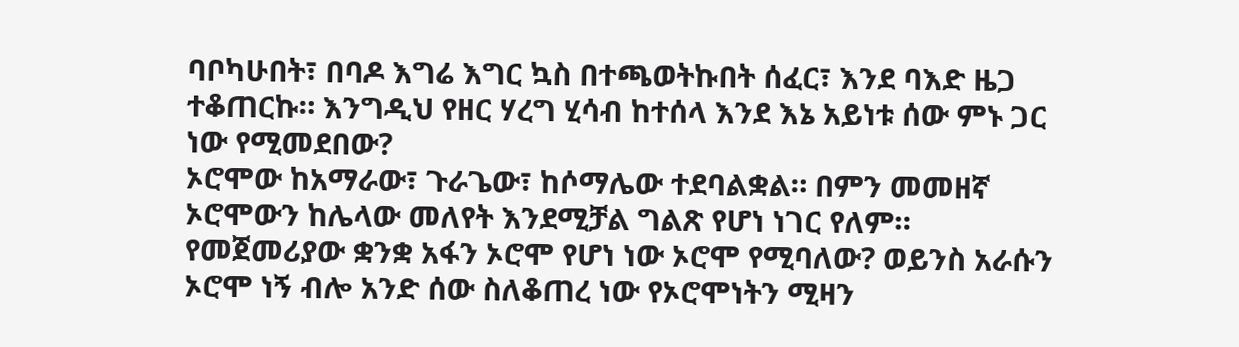ባቦካሁበት፣ በባዶ እግሬ እግር ኳስ በተጫወትኩበት ሰፈር፣ እንደ ባእድ ዜጋ ተቆጠርኩ። እንግዲህ የዘር ሃረግ ሂሳብ ከተሰላ እንደ እኔ አይነቱ ሰው ምኑ ጋር ነው የሚመደበው?
ኦሮሞው ከአማራው፣ ጉራጌው፣ ከሶማሌው ተደባልቋል። በምን መመዘኛ ኦሮሞውን ከሌላው መለየት እንደሚቻል ግልጽ የሆነ ነገር የለም። የመጀመሪያው ቋንቋ አፋን ኦሮሞ የሆነ ነው ኦሮሞ የሚባለው? ወይንስ አራሱን ኦሮሞ ነኝ ብሎ አንድ ሰው ስለቆጠረ ነው የኦሮሞነትን ሚዛን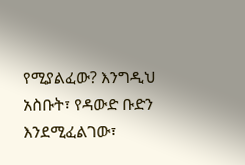የሚያልፈው? እንግዲህ አስቡት፣ የዳውድ ቡድን እንደሚፈልገው፣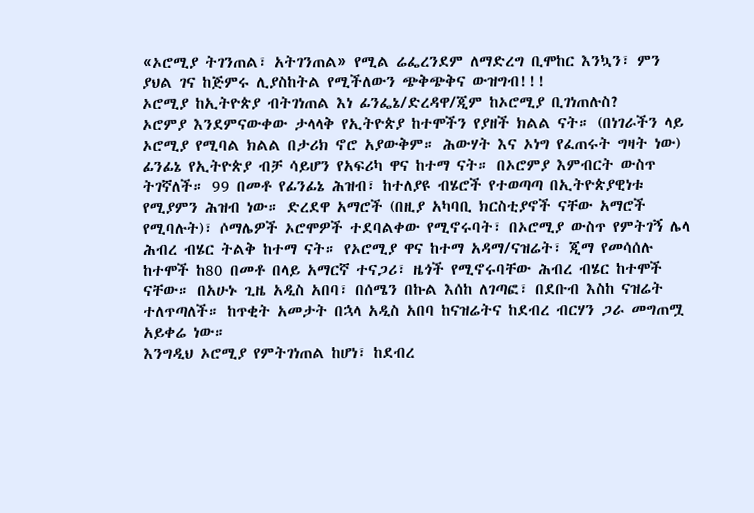«ኦሮሚያ ትገንጠል፣ አትገንጠል» የሚል ሬፌረንደም ለማድረግ ቢሞከር እንኳን፣ ምን ያህል ገና ከጅምሩ ሊያስከትል የሚችለውን ጭቅጭቅና ውዝግብ!!!
ኦሮሚያ ከኢትዮጵያ ብትገነጠል እነ ፊንፌኔ/ድረዳዋ/ጂም ከኦሮሚያ ቢገነጠሉስ?
ኦሮምያ እንደምናውቀው ታላላቅ የኢትዮጵያ ከተሞችን የያዘች ክልል ናት። (በነገራችን ላይ ኦሮሚያ የሚባል ክልል በታሪክ ኖሮ አያውቅም። ሕውሃት እና ኦነግ የፈጠሩት ግዛት ነው) ፊንፊኔ የኢትዮጵያ ብቻ ሳይሆን የአፍሪካ ዋና ከተማ ናት። በኦሮምያ እምብርት ውስጥ ትገኛለች። 99 በመቶ የፊንፊኔ ሕዝብ፣ ከተለያዩ ብሄሮች የተወጣጣ በኢትዮጵያዊነቱ የሚያምን ሕዝብ ነው። ድረደዋ አማሮች (በዚያ አካባቢ ክርስቲያኖች ናቸው አማሮች የሚባሉት)፣ ሶማሌዎች ኦሮሞዎች ተደባልቀው የሚኖሩባት፣ በኦሮሚያ ውስጥ የምትገኝ ሌላ ሕብረ ብሄር ትልቅ ከተማ ናት። የኦሮሚያ ዋና ከተማ አዳማ/ናዝሬት፣ ጂማ የመሳሰሉ ከተሞች ከ80 በመቶ በላይ አማርኛ ተናጋሪ፣ ዜጎች የሚኖሩባቸው ሕብረ ብሄር ከተሞች ናቸው። በአሁኑ ጊዜ አዲስ አበባ፣ በሰሜን በኩል እሰከ ለገጣፎ፣ በደቡብ እስከ ናዝሬት ተለጥጣለች። ከጥቂት አመታት በኋላ አዲስ አበባ ከናዝሬትና ከደብረ ብርሃን ጋራ መግጠሟ አይቀሬ ነው።
እንግዲህ ኦሮሚያ የምትገነጠል ከሆነ፣ ከደብረ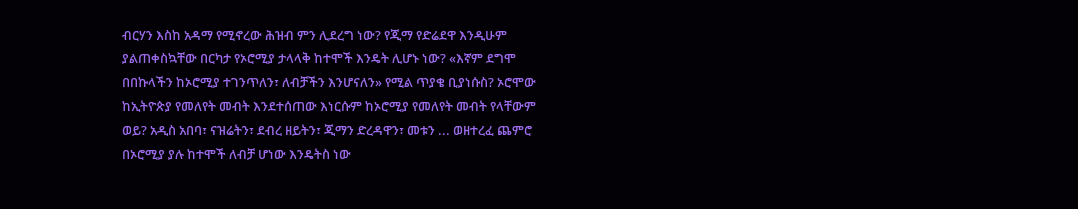ብርሃን እስከ አዳማ የሚኖረው ሕዝብ ምን ሊደረግ ነው? የጂማ የድሬደዋ እንዲሁም ያልጠቀስኳቸው በርካታ የኦሮሚያ ታላላቅ ከተሞች እንዴት ሊሆኑ ነው? «እኛም ደግሞ በበኩላችን ከኦሮሚያ ተገንጥለን፣ ለብቻችን እንሆናለን» የሚል ጥያቄ ቢያነሱስ? ኦሮሞው ከኢትዮጵያ የመለየት መብት እንደተሰጠው እነርሱም ከኦሮሚያ የመለየት መብት የላቸውም ወይ? አዲስ አበባ፣ ናዝሬትን፣ ደብረ ዘይትን፣ ጂማን ድረዳዋን፣ መቱን ... ወዘተረፈ ጨምሮ በኦሮሚያ ያሉ ከተሞች ለብቻ ሆነው እንዴትስ ነው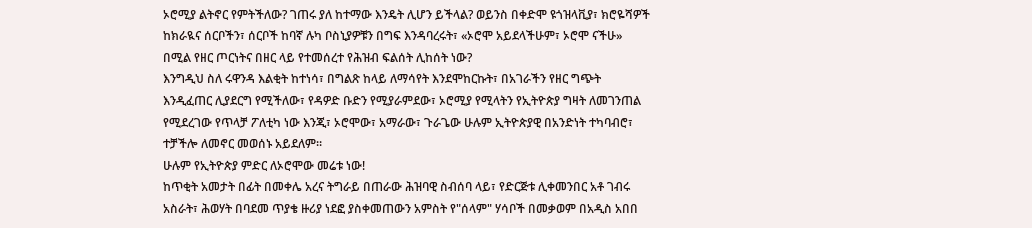ኦሮሚያ ልትኖር የምትችለው? ገጠሩ ያለ ከተማው እንዴት ሊሆን ይችላል? ወይንስ በቀድሞ ዩጎዝላቪያ፣ ክሮዬሻዎች ከክራዪና ሰርቦችን፣ ሰርቦች ከባኛ ሉካ ቦስኒያዎቹን በግፍ እንዳባረሩት፣ «ኦሮሞ አይደላችሁም፣ ኦሮሞ ናችሁ» በሚል የዘር ጦርነትና በዘር ላይ የተመሰረተ የሕዝብ ፍልሰት ሊከሰት ነው?
እንግዲህ ስለ ሩዋንዳ እልቂት ከተነሳ፣ በግልጽ ከላይ ለማሳየት እንደሞከርኩት፣ በአገራችን የዘር ግጭት እንዲፈጠር ሊያደርግ የሚችለው፣ የዳዎድ ቡድን የሚያራምደው፣ ኦሮሚያ የሚላትን የኢትዮጵያ ግዛት ለመገንጠል የሚደረገው የጥላቻ ፖለቲካ ነው እንጂ፣ ኦሮሞው፣ አማራው፣ ጉራጌው ሁሉም ኢትዮጵያዊ በአንድነት ተካባብሮ፣ ተቻችሎ ለመኖር መወሰኑ አይደለም።
ሁሉም የኢትዮጵያ ምድር ለኦሮሞው መሬቱ ነው!
ከጥቂት አመታት በፊት በመቀሌ አረና ትግራይ በጠራው ሕዝባዊ ስብሰባ ላይ፣ የድርጅቱ ሊቀመንበር አቶ ገብሩ አስራት፣ ሕወሃት በባደመ ጥያቄ ዙሪያ ነደፎ ያስቀመጠውን አምስት የ"ሰላም" ሃሳቦች በመቃወም በአዲስ አበበ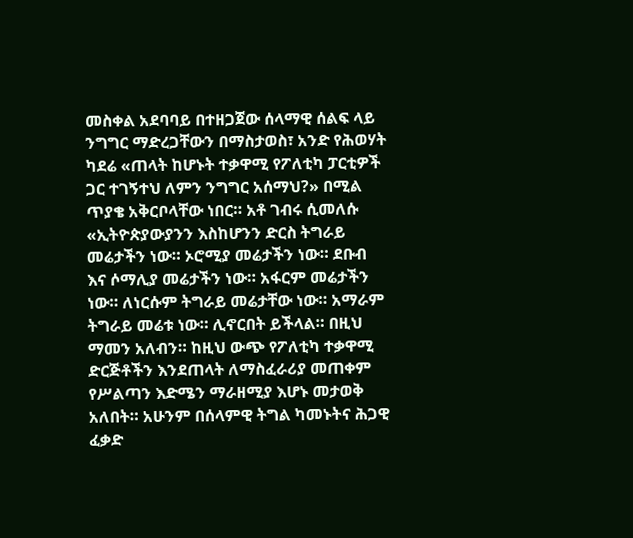መስቀል አደባባይ በተዘጋጀው ሰላማዊ ሰልፍ ላይ ንግግር ማድረጋቸውን በማስታወስ፣ አንድ የሕወሃት ካደሬ «ጠላት ከሆኑት ተቃዋሚ የፖለቲካ ፓርቲዎች ጋር ተገኝተህ ለምን ንግግር አሰማህ?» በሚል ጥያቄ አቅርቦላቸው ነበር። አቶ ገብሩ ሲመለሱ «ኢትዮጵያውያንን እስከሆንን ድርስ ትግራይ መሬታችን ነው። ኦሮሚያ መሬታችን ነው። ደቡብ እና ሶማሊያ መሬታችን ነው። አፋርም መሬታችን ነው። ለነርሱም ትግራይ መሬታቸው ነው። አማራም ትግራይ መሬቱ ነው። ሊኖርበት ይችላል። በዚህ ማመን አለብን። ከዚህ ውጭ የፖለቲካ ተቃዋሚ ድርጅቶችን እንደጠላት ለማስፈራሪያ መጠቀም የሥልጣን እድሜን ማራዘሚያ እሆኑ መታወቅ አለበት። አሁንም በሰላምዊ ትግል ካመኑትና ሕጋዊ ፈቃድ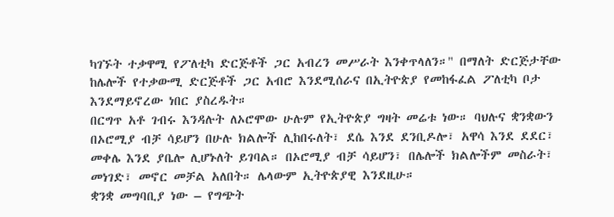ካገኙት ተቃዋሚ የፖለቲካ ድርጅቶች ጋር አብረን መሥራት እንቀጥላለን።" በማለት ድርጅታቸው ከሌሎች የተቃውሚ ድርጅቶች ጋር አብሮ እንደሚሰራና በኢትዮጵያ የመከፋፈል ፖለቲካ ቦታ እንደማይኖረው ነበር ያስረዱት።
በርግጥ አቶ ገብሩ እንዳሉት ለኦሮሞው ሁሉም የኢትዮጵያ ግዛት መሬቱ ነው። ባህሉና ቋንቋውን በኦሮሚያ ብቻ ሳይሆን በሁሉ ክልሎች ሊከበሩለት፣ ደሴ እንደ ደንቢዶሎ፣ አዋሳ እንደ ደደር፣ መቀሌ እንደ ያቤሎ ሊሆኑለት ይገባል። በኦሮሚያ ብቻ ሳይሆን፣ በሌሎች ክልሎችም መስራት፣ መነገድ፣ መኖር መቻል አለበት። ሌላውም ኢትዮጵያዊ እንደዚሁ።
ቋንቋ መግባቢያ ነው – የግጭት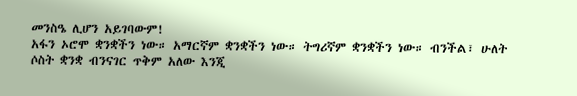መንስዔ ሊሆን አይገባውም!
አፋን ኦሮሞ ቋንቋችን ነው። አማርኛም ቋንቋችን ነው። ትግሪኛም ቋንቋችን ነው። ብንችል፣ ሁለት ሶስት ቋንቋ ብንናገር ጥቅም አለው እንጂ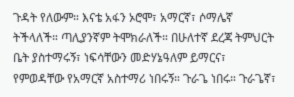ጉዳት የለውም። እናቴ አፋን ኦሮሞ፣ አማርኛ፣ ሶማሌኛ ትችላለች። ጣሊያንኛም ትሞክራለች። በሁለተኛ ደረጃ ትምህርት ቤት ያስተማሩኝ፣ ነፍሳቸውን መድሃኔዓለም ይማርና፣ የምወዳቸው የአማርኛ አስተማሪ ነበሩኝ። ጉራጌ ነበሩ። ጉራጌኛ፣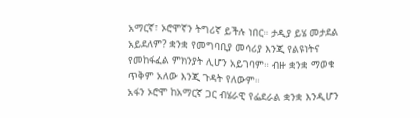አማርኛ፣ ኦሮሞኛን ትግሪኛ ይችሉ ነበር። ታዲያ ይሄ መታደል አይደለም? ቋንቋ የመግባቢያ መሳሪያ እንጂ የልዩነትና የመከፋፈል ምክንያት ሊሆን አይገባም። ብዙ ቋንቋ ማወቁ ጥቅም አለው እንጂ ጉዳት የለውም።
አፋን ኦሮሞ ከአማርኛ ጋር ብሄራዊ የፌደራል ቋንቋ እንዲሆን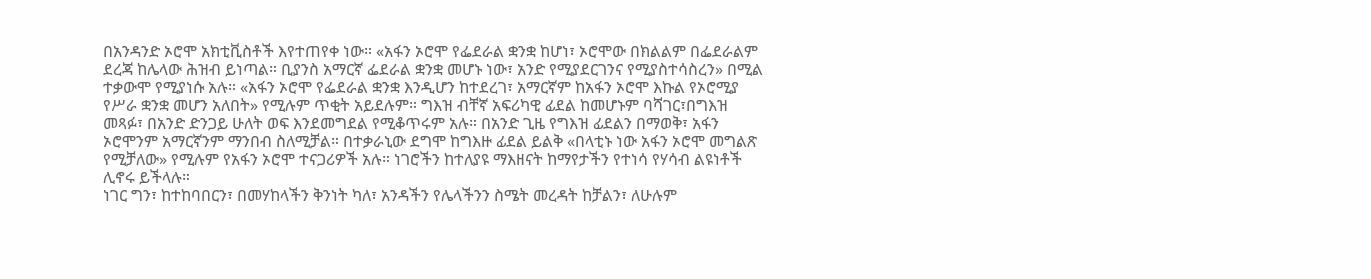በአንዳንድ ኦሮሞ አክቲቪስቶች እየተጠየቀ ነው። «አፋን ኦሮሞ የፌደራል ቋንቋ ከሆነ፣ ኦሮሞው በክልልም በፌደራልም ደረጃ ከሌላው ሕዝብ ይነጣል። ቢያንስ አማርኛ ፌደራል ቋንቋ መሆኑ ነው፣ አንድ የሚያደርገንና የሚያስተሳስረን» በሚል ተቃውሞ የሚያነሱ አሉ። «አፋን ኦሮሞ የፌደራል ቋንቋ እንዲሆን ከተደረገ፣ አማርኛም ከአፋን ኦሮሞ እኩል የኦሮሚያ የሥራ ቋንቋ መሆን አለበት» የሚሉም ጥቂት አይደሉም። ግእዝ ብቸኛ አፍሪካዊ ፊደል ከመሆኑም ባሻገር፣በግእዝ መጻፉ፣ በአንድ ድንጋይ ሁለት ወፍ እንደመግደል የሚቆጥሩም አሉ። በአንድ ጊዜ የግእዝ ፊደልን በማወቅ፣ አፋን ኦሮሞንም አማርኛንም ማንበብ ስለሚቻል። በተቃራኒው ደግሞ ከግእዙ ፊደል ይልቅ «በላቲኑ ነው አፋን ኦሮሞ መግልጽ የሚቻለው» የሚሉም የአፋን ኦሮሞ ተናጋሪዎች አሉ። ነገሮችን ከተለያዩ ማእዘናት ከማየታችን የተነሳ የሃሳብ ልዩነቶች ሊኖሩ ይችላሉ።
ነገር ግን፣ ከተከባበርን፣ በመሃከላችን ቅንነት ካለ፣ አንዳችን የሌላችንን ስሜት መረዳት ከቻልን፣ ለሁሉም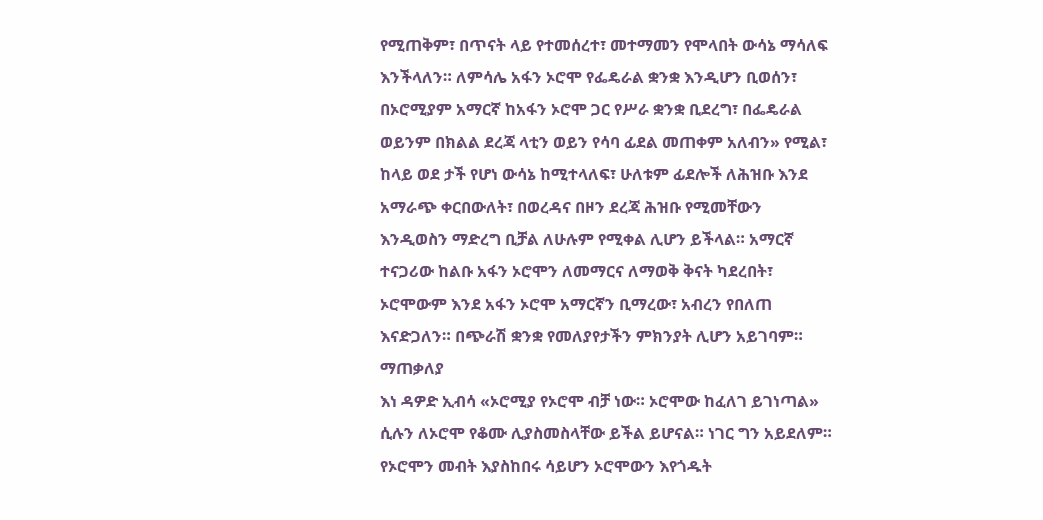የሚጠቅም፣ በጥናት ላይ የተመሰረተ፣ መተማመን የሞላበት ውሳኔ ማሳለፍ እንችላለን። ለምሳሌ አፋን ኦሮሞ የፌዴራል ቋንቋ እንዲሆን ቢወሰን፣ በኦሮሚያም አማርኛ ከአፋን ኦሮሞ ጋር የሥራ ቋንቋ ቢደረግ፣ በፌዴራል ወይንም በክልል ደረጃ ላቲን ወይን የሳባ ፊደል መጠቀም አለብን» የሚል፣ ከላይ ወደ ታች የሆነ ውሳኔ ከሚተላለፍ፣ ሁለቱም ፊደሎች ለሕዝቡ እንደ አማራጭ ቀርበውለት፣ በወረዳና በዞን ደረጃ ሕዝቡ የሚመቸውን እንዲወስን ማድረግ ቢቻል ለሁሉም የሚቀል ሊሆን ይችላል። አማርኛ ተናጋሪው ከልቡ አፋን ኦሮሞን ለመማርና ለማወቅ ቅናት ካደረበት፣ ኦሮሞውም እንደ አፋን ኦሮሞ አማርኛን ቢማረው፣ አብረን የበለጠ እናድጋለን። በጭራሽ ቋንቋ የመለያየታችን ምክንያት ሊሆን አይገባም።
ማጠቃለያ
እነ ዳዎድ ኢብሳ «ኦሮሚያ የኦሮሞ ብቻ ነው። ኦሮሞው ከፈለገ ይገነጣል» ሲሉን ለኦሮሞ የቆሙ ሊያስመስላቸው ይችል ይሆናል። ነገር ግን አይደለም። የኦሮሞን መብት እያስከበሩ ሳይሆን ኦሮሞውን እየጎዱት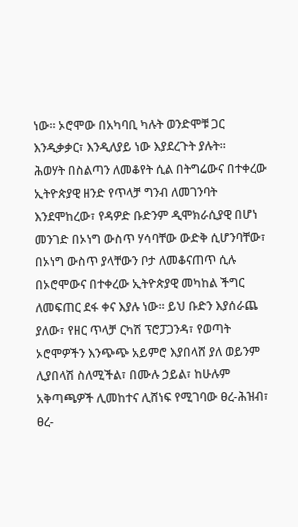ነው። ኦሮሞው በአካባቢ ካሉት ወንድሞቹ ጋር እንዲቃቃር፣ እንዲለያይ ነው እያደረጉት ያሉት።
ሕወሃት በስልጣን ለመቆየት ሲል በትግሬውና በተቀረው ኢትዮጵያዊ ዘንድ የጥላቻ ግንብ ለመገንባት እንደሞከረው፣ የዳዎድ ቡድንም ዲሞክራሲያዊ በሆነ መንገድ በኦነግ ውስጥ ሃሳባቸው ውድቅ ሲሆንባቸው፣ በኦነግ ውስጥ ያላቸውን ቦታ ለመቆናጠጥ ሲሉ በኦሮሞውና በተቀረው ኢትዮጵያዊ መካከል ችግር ለመፍጠር ደፋ ቀና እያሉ ነው። ይህ ቡድን እያሰራጨ ያለው፣ የዘር ጥላቻ ርካሽ ፕሮፓጋንዳ፣ የወጣት ኦሮሞዎችን እንጭጭ አይምሮ እያበላሸ ያለ ወይንም ሊያበላሽ ስለሚችል፣ በሙሉ ኃይል፣ ከሁሉም አቅጣጫዎች ሊመከተና ሊሸነፍ የሚገባው ፀረ-ሕዝብ፣ ፀረ-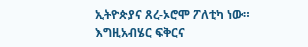ኢትዮጵያና ጸረ-ኦሮሞ ፖለቲካ ነው።
እግዚአብሄር ፍቅርና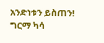አንድነቱን ይስጠን!
ግርማ ካሳ